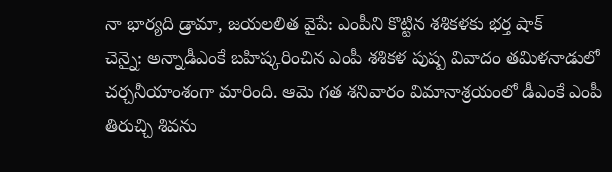నా భార్యది డ్రామా, జయలలిత వైపే: ఎంపీని కొట్టిన శశికళకు భర్త షాక్
చెన్నై: అన్నాడీఎంకే బహిష్కరించిన ఎంపీ శశికళ పుష్ప వివాదం తమిళనాడులో చర్చనీయాంశంగా మారింది. ఆమె గత శనివారం విమానాశ్రయంలో డీఎంకే ఎంపీ తిరుచ్చి శివను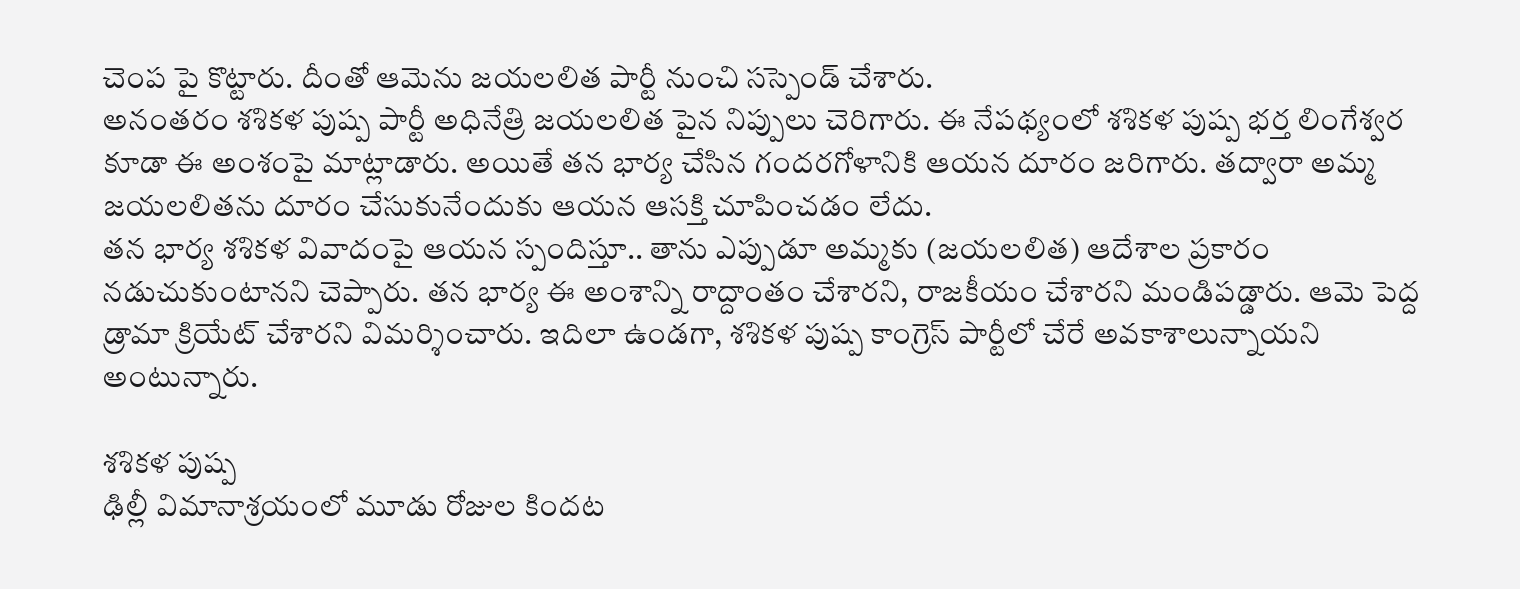చెంప పై కొట్టారు. దీంతో ఆమెను జయలలిత పార్టీ నుంచి సస్పెండ్ చేశారు.
అనంతరం శశికళ పుష్ప పార్టీ అధినేత్రి జయలలిత పైన నిప్పులు చెరిగారు. ఈ నేపథ్యంలో శశికళ పుష్ప భర్త లింగేశ్వర కూడా ఈ అంశంపై మాట్లాడారు. అయితే తన భార్య చేసిన గందరగోళానికి ఆయన దూరం జరిగారు. తద్వారా అమ్మ జయలలితను దూరం చేసుకునేందుకు ఆయన ఆసక్తి చూపించడం లేదు.
తన భార్య శశికళ వివాదంపై ఆయన స్పందిస్తూ.. తాను ఎప్పుడూ అమ్మకు (జయలలిత) ఆదేశాల ప్రకారం నడుచుకుంటానని చెప్పారు. తన భార్య ఈ అంశాన్ని రాద్దాంతం చేశారని, రాజకీయం చేశారని మండిపడ్డారు. ఆమె పెద్ద డ్రామా క్రియేట్ చేశారని విమర్శించారు. ఇదిలా ఉండగా, శశికళ పుష్ప కాంగ్రెస్ పార్టీలో చేరే అవకాశాలున్నాయని అంటున్నారు.

శశికళ పుష్ప
ఢిల్లీ విమానాశ్రయంలో మూడు రోజుల కిందట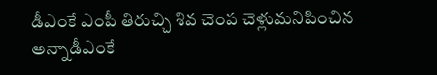డీఎంకే ఎంపీ తిరుచ్చి శివ చెంప చెళ్లుమనిపించిన అన్నాడీఎంకే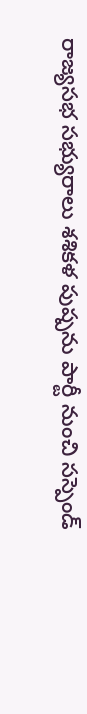రాజ్యసభ సభ్యురాలు శశికళ పుష్పను పార్టీ నుంచి సస్పెండ్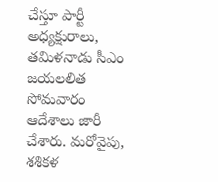చేస్తూ పార్టీ అధ్యక్షురాలు, తమిళనాడు సీఎం జయలలిత సోమవారం ఆదేశాలు జారీ చేశారు. మరోవైపు, శశికళ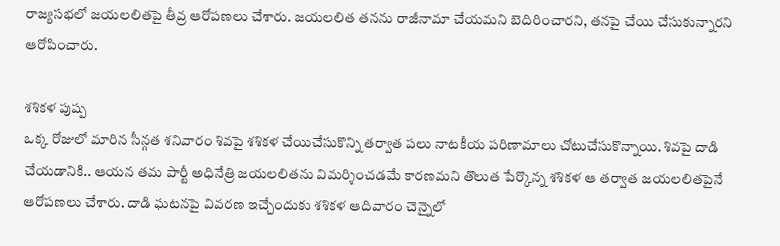రాజ్యసభలో జయలలితపై తీవ్ర ఆరోపణలు చేశారు. జయలలిత తనను రాజీనామా చేయమని బెదిరించారని, తనపై చేయి చేసుకున్నారని ఆరోపించారు.

శశికళ పుష్ప
ఒక్క రోజులో మారిన సీన్గత శనివారం శివపై శశికళ చేయిచేసుకొన్ని తర్వాత పలు నాటకీయ పరిణామాలు చోటుచేసుకొన్నాయి. శివపై దాడి చేయడానికి.. ఆయన తమ పార్టీ అధినేత్రి జయలలితను విమర్శించడమే కారణమని తొలుత పేర్కొన్న శశికళ ఆ తర్వాత జయలలితపైనే ఆరోపణలు చేశారు. దాడి ఘటనపై వివరణ ఇచ్చేందుకు శశికళ ఆదివారం చెన్నైలో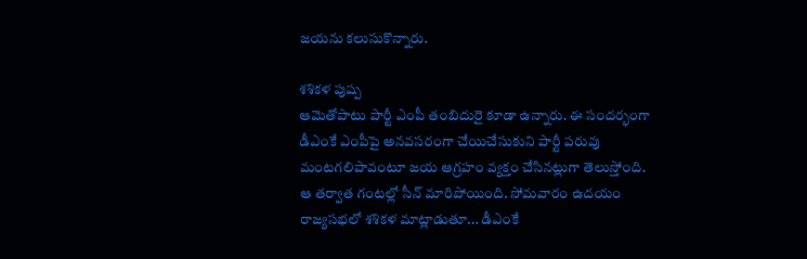జయను కలుసుకొన్నారు.

శశికళ పుష్ప
ఆమెతోపాటు పార్టీ ఎంపీ తంబిదురై కూడా ఉన్నారు. ఈ సందర్భంగా డీఎంకే ఎంపీపై అనవసరంగా చేయిచేసుకుని పార్టీ పరువు మంటగలిపావంటూ జయ ఆగ్రహం వ్యక్తం చేసినట్లుగా తెలుస్తోంది. ఆ తర్వాత గంటల్లో సీన్ మారిపోయింది. సోమవారం ఉదయం రాజ్యసభలో శశికళ మాట్లాడుతూ... డీఎంకే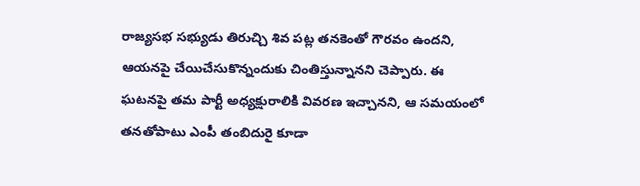రాజ్యసభ సభ్యుడు తిరుచ్చి శివ పట్ల తనకెంతో గౌరవం ఉందని, ఆయనపై చేయిచేసుకొన్నందుకు చింతిస్తున్నానని చెప్పారు. ఈ ఘటనపై తమ పార్టీ అధ్యక్షురాలికి వివరణ ఇచ్చానని, ఆ సమయంలో తనతోపాటు ఎంపీ తంబిదురై కూడా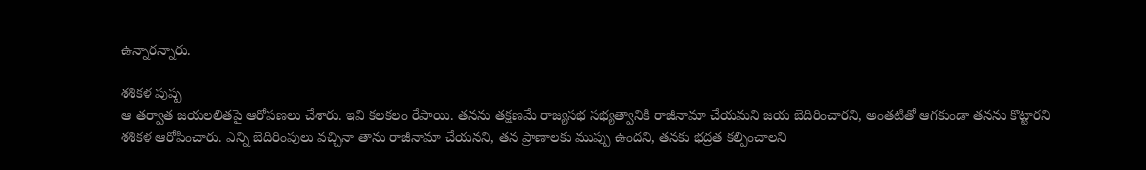ఉన్నారన్నారు.

శశికళ పుష్ప
ఆ తర్వాత జయలలితపై ఆరోపణలు చేశారు. ఇవి కలకలం రేపాయి. తనను తక్షణమే రాజ్యసభ సభ్యత్వానికి రాజీనామా చేయమని జయ బెదిరించారని, అంతటితో ఆగకుండా తనను కొట్టారని శశికళ ఆరోపించారు. ఎన్ని బెదిరింపులు వచ్చినా తాను రాజీనామా చేయనని, తన ప్రాణాలకు ముప్పు ఉందని, తనకు భద్రత కల్పించాలని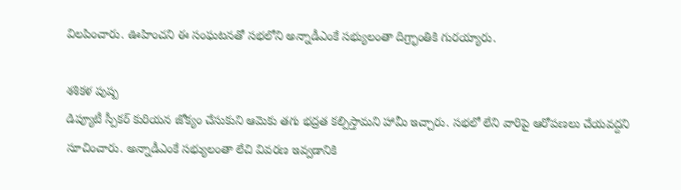విలపించారు. ఊహించని ఈ సంఘటనతో సభలోని అన్నాడీఎంకే సభ్యులంతా దిగ్ర్భాంతికి గురయ్యారు.

శశికళ పుష్ప
డిప్యూటీ స్పీకర్ కురియన జోక్యం చేసుకుని ఆమెకు తగు భద్రత కల్పిస్తామని హామీ ఇచ్చారు. సభలో లేని వారిపై ఆరోపణలు చేయవద్దని సూచించారు. అన్నాడీఎంకే సభ్యులంతా లేచి వివరణ ఇవ్వడానికి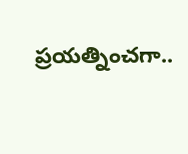ప్రయత్నించగా..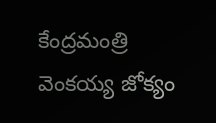కేంద్రమంత్రి వెంకయ్య జోక్యం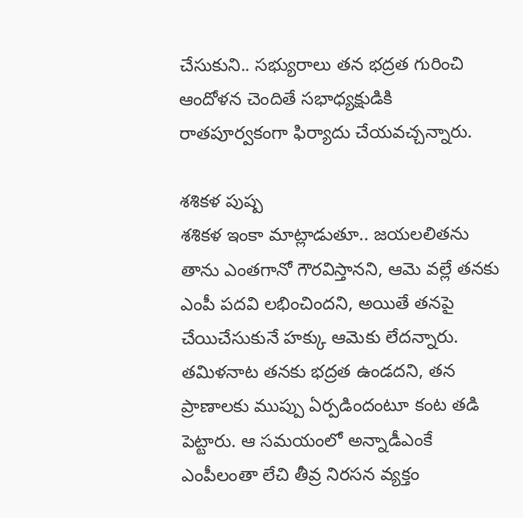చేసుకుని.. సభ్యురాలు తన భద్రత గురించి ఆందోళన చెందితే సభాధ్యక్షుడికి రాతపూర్వకంగా ఫిర్యాదు చేయవచ్చన్నారు.

శశికళ పుష్ప
శశికళ ఇంకా మాట్లాడుతూ.. జయలలితను తాను ఎంతగానో గౌరవిస్తానని, ఆమె వల్లే తనకు ఎంపీ పదవి లభించిందని, అయితే తనపై చేయిచేసుకునే హక్కు ఆమెకు లేదన్నారు. తమిళనాట తనకు భద్రత ఉండదని, తన ప్రాణాలకు ముప్పు ఏర్పడిందంటూ కంట తడి పెట్టారు. ఆ సమయంలో అన్నాడీఎంకే ఎంపీలంతా లేచి తీవ్ర నిరసన వ్యక్తం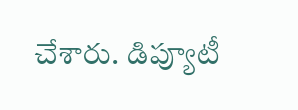చేశారు. డిప్యూటీ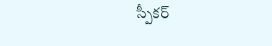స్పీకర్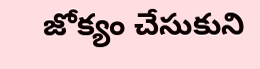జోక్యం చేసుకుని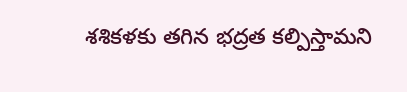శశికళకు తగిన భద్రత కల్పిస్తామని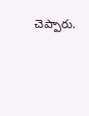చెప్పారు.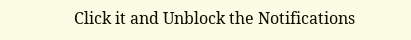Click it and Unblock the Notifications